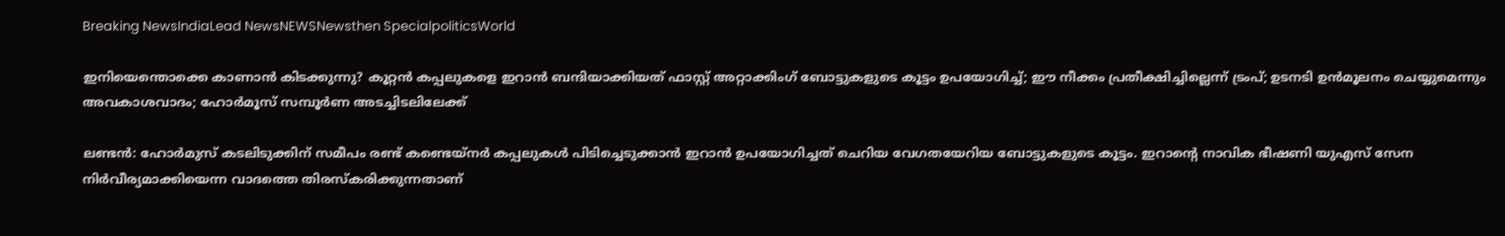Breaking NewsIndiaLead NewsNEWSNewsthen SpecialpoliticsWorld

ഇനിയെന്തൊക്കെ കാണാന്‍ കിടക്കുന്നു? കൂറ്റന്‍ കപ്പലുകളെ ഇറാന്‍ ബന്ദിയാക്കിയത് ഫാസ്റ്റ് അറ്റാക്കിംഗ് ബോട്ടുകളുടെ കൂട്ടം ഉപയോഗിച്ച്; ഈ നീക്കം പ്രതീക്ഷിച്ചില്ലെന്ന് ട്രംപ്; ഉടനടി ഉന്‍മൂലനം ചെയ്യുമെന്നും അവകാശവാദം; ഹോര്‍മൂസ് സമ്പൂര്‍ണ അടച്ചിടലിലേക്ക്

ലണ്ടന്‍: ഹോര്‍മുസ് കടലിടുക്കിന് സമീപം രണ്ട് കണ്ടെയ്‌നര്‍ കപ്പലുകള്‍ പിടിച്ചെടുക്കാന്‍ ഇറാന്‍ ഉപയോഗിച്ചത് ചെറിയ വേഗതയേറിയ ബോട്ടുകളുടെ കൂട്ടം. ഇറാന്റെ നാവിക ഭീഷണി യുഎസ് സേന നിര്‍വീര്യമാക്കിയെന്ന വാദത്തെ തിരസ്‌കരിക്കുന്നതാണ്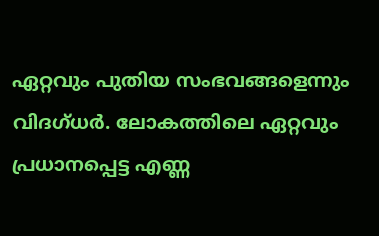ഏറ്റവും പുതിയ സംഭവങ്ങളെന്നും വിദഗ്ധര്‍. ലോകത്തിലെ ഏറ്റവും പ്രധാനപ്പെട്ട എണ്ണ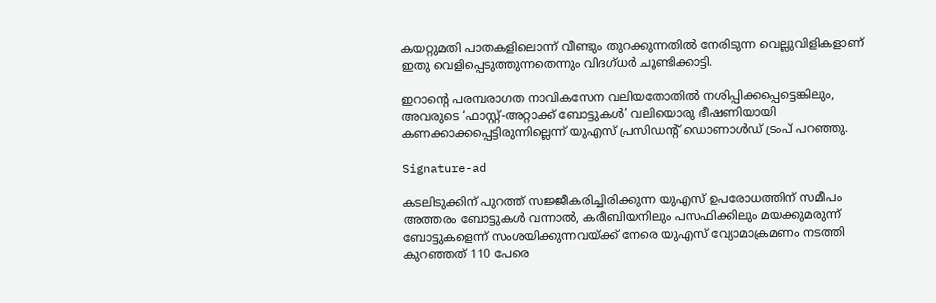കയറ്റുമതി പാതകളിലൊന്ന് വീണ്ടും തുറക്കുന്നതില്‍ നേരിടുന്ന വെല്ലുവിളികളാണ് ഇതു വെളിപ്പെടുത്തുന്നതെന്നും വിദഗ്ധര്‍ ചൂണ്ടിക്കാട്ടി.

ഇറാന്റെ പരമ്പരാഗത നാവികസേന വലിയതോതില്‍ നശിപ്പിക്കപ്പെട്ടെങ്കിലും, അവരുടെ ‘ഫാസ്റ്റ്-അറ്റാക്ക് ബോട്ടുകള്‍’ വലിയൊരു ഭീഷണിയായി കണക്കാക്കപ്പെട്ടിരുന്നില്ലെന്ന് യുഎസ് പ്രസിഡന്റ് ഡൊണാള്‍ഡ് ട്രംപ് പറഞ്ഞു.

Signature-ad

കടലിടുക്കിന് പുറത്ത് സജ്ജീകരിച്ചിരിക്കുന്ന യുഎസ് ഉപരോധത്തിന് സമീപം അത്തരം ബോട്ടുകള്‍ വന്നാല്‍, കരീബിയനിലും പസഫിക്കിലും മയക്കുമരുന്ന് ബോട്ടുകളെന്ന് സംശയിക്കുന്നവയ്ക്ക് നേരെ യുഎസ് വ്യോമാക്രമണം നടത്തി കുറഞ്ഞത് 110 പേരെ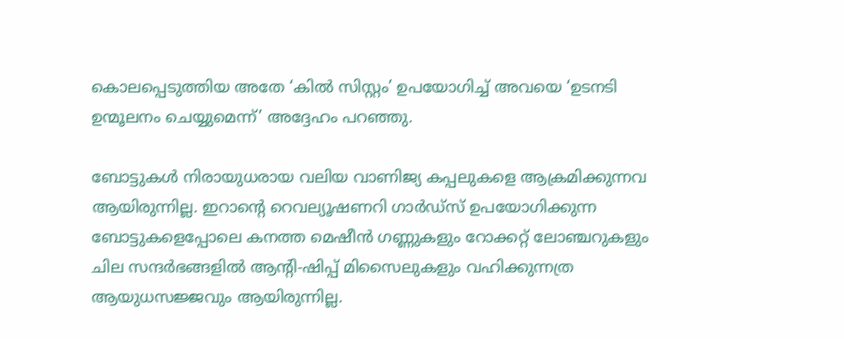കൊലപ്പെടുത്തിയ അതേ ‘കില്‍ സിസ്റ്റം’ ഉപയോഗിച്ച് അവയെ ‘ഉടനടി ഉന്മൂലനം ചെയ്യുമെന്ന്’ അദ്ദേഹം പറഞ്ഞു.

ബോട്ടുകള്‍ നിരായുധരായ വലിയ വാണിജ്യ കപ്പലുകളെ ആക്രമിക്കുന്നവ ആയിരുന്നില്ല. ഇറാന്റെ റെവല്യൂഷണറി ഗാര്‍ഡ്സ് ഉപയോഗിക്കുന്ന ബോട്ടുകളെപ്പോലെ കനത്ത മെഷീന്‍ ഗണ്ണുകളും റോക്കറ്റ് ലോഞ്ചറുകളും ചില സന്ദര്‍ഭങ്ങളില്‍ ആന്റി-ഷിപ്പ് മിസൈലുകളും വഹിക്കുന്നത്ര ആയുധസജ്ജവും ആയിരുന്നില്ല.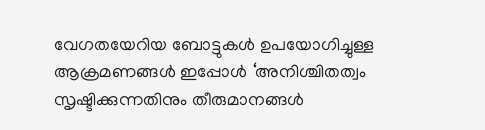വേഗതയേറിയ ബോട്ടുകള്‍ ഉപയോഗിച്ചുള്ള ആക്രമണങ്ങള്‍ ഇപ്പോള്‍ ‘അനിശ്ചിതത്വം സൃഷ്ടിക്കുന്നതിനും തീരുമാനങ്ങള്‍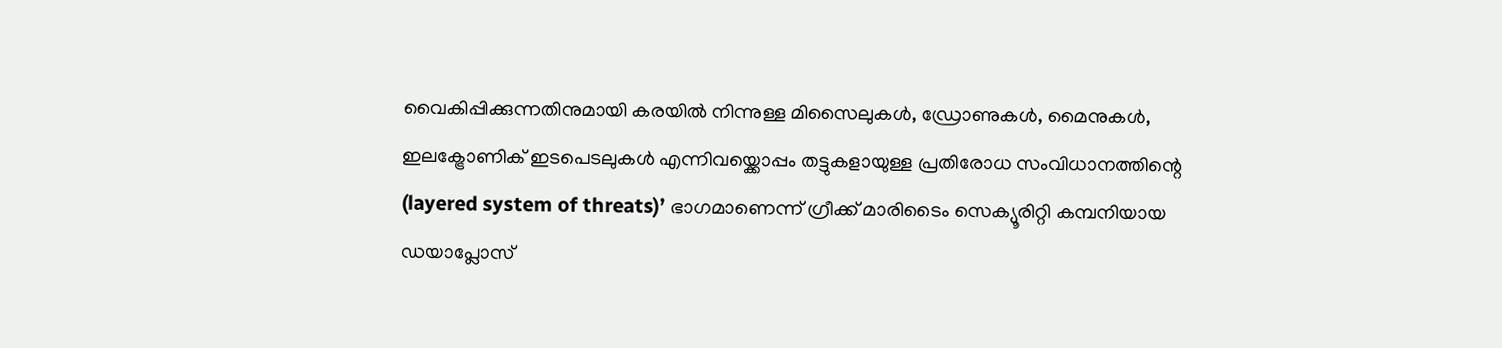വൈകിപ്പിക്കുന്നതിനുമായി കരയില്‍ നിന്നുള്ള മിസൈലുകള്‍, ഡ്രോണുകള്‍, മൈനുകള്‍, ഇലക്ട്രോണിക് ഇടപെടലുകള്‍ എന്നിവയ്ക്കൊപ്പം തട്ടുകളായുള്ള പ്രതിരോധ സംവിധാനത്തിന്റെ (layered system of threats)’ ഭാഗമാണെന്ന് ഗ്രീക്ക് മാരിടൈം സെക്യൂരിറ്റി കമ്പനിയായ ഡയാപ്ലോസ്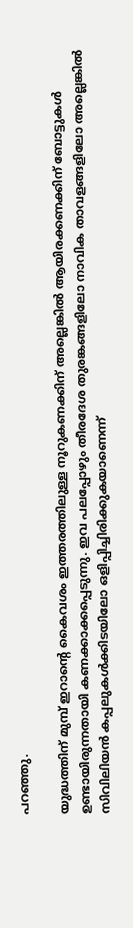പറഞ്ഞു.

യുദ്ധത്തിന് മുമ്പ് ഇറാന്റെ കൈവശം ഇത്തരത്തിലുള്ള നൂറുകണക്കിന് അല്ലെങ്കില്‍ ആയിരക്കണക്കിന് ബോട്ടുകള്‍ ഉണ്ടായിരുന്നതായി കണക്കാക്കപ്പെടുന്നു. ഇവ പലപ്പോഴും തീരദേശ തുരങ്കങ്ങളിലോ നാവിക താവളങ്ങളിലോ അല്ലെങ്കില്‍ സിവിലിയന്‍ കപ്പലുകള്‍ക്കിടയിലോ ഒളിപ്പിച്ചിരിക്കുകയാണെന്ന്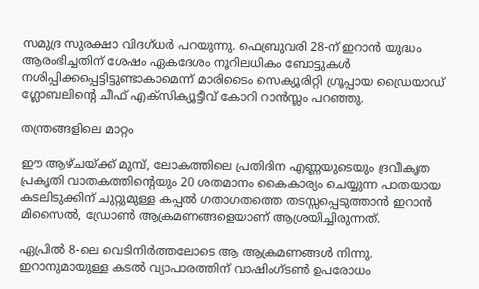സമുദ്ര സുരക്ഷാ വിദഗ്ധര്‍ പറയുന്നു. ഫെബ്രുവരി 28-ന് ഇറാന്‍ യുദ്ധം ആരംഭിച്ചതിന് ശേഷം ഏകദേശം നൂറിലധികം ബോട്ടുകള്‍ നശിപ്പിക്കപ്പെട്ടിട്ടുണ്ടാകാമെന്ന് മാരിടൈം സെക്യൂരിറ്റി ഗ്രൂപ്പായ ഡ്രൈയാഡ് ഗ്ലോബലിന്റെ ചീഫ് എക്‌സിക്യൂട്ടീവ് കോറി റാന്‍സ്ലം പറഞ്ഞു.

തന്ത്രങ്ങളിലെ മാറ്റം

ഈ ആഴ്ചയ്ക്ക് മുമ്പ്, ലോകത്തിലെ പ്രതിദിന എണ്ണയുടെയും ദ്രവീകൃത പ്രകൃതി വാതകത്തിന്റെയും 20 ശതമാനം കൈകാര്യം ചെയ്യുന്ന പാതയായ കടലിടുക്കിന് ചുറ്റുമുള്ള കപ്പല്‍ ഗതാഗതത്തെ തടസ്സപ്പെടുത്താന്‍ ഇറാന്‍ മിസൈല്‍, ഡ്രോണ്‍ ആക്രമണങ്ങളെയാണ് ആശ്രയിച്ചിരുന്നത്.

ഏപ്രില്‍ 8-ലെ വെടിനിര്‍ത്തലോടെ ആ ആക്രമണങ്ങള്‍ നിന്നു. ഇറാനുമായുള്ള കടല്‍ വ്യാപാരത്തിന് വാഷിംഗ്ടണ്‍ ഉപരോധം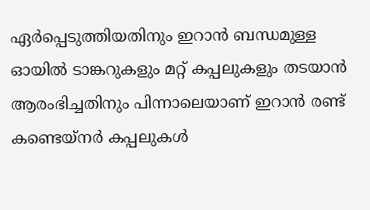ഏര്‍പ്പെടുത്തിയതിനും ഇറാന്‍ ബന്ധമുള്ള ഓയില്‍ ടാങ്കറുകളും മറ്റ് കപ്പലുകളും തടയാന്‍ ആരംഭിച്ചതിനും പിന്നാലെയാണ് ഇറാന്‍ രണ്ട് കണ്ടെയ്‌നര്‍ കപ്പലുകള്‍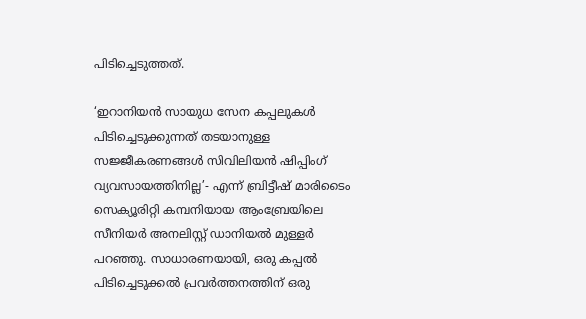പിടിച്ചെടുത്തത്.

‘ഇറാനിയന്‍ സായുധ സേന കപ്പലുകള്‍ പിടിച്ചെടുക്കുന്നത് തടയാനുള്ള സജ്ജീകരണങ്ങള്‍ സിവിലിയന്‍ ഷിപ്പിംഗ് വ്യവസായത്തിനില്ല’- എന്ന് ബ്രിട്ടീഷ് മാരിടൈം സെക്യൂരിറ്റി കമ്പനിയായ ആംബ്രേയിലെ സീനിയര്‍ അനലിസ്റ്റ് ഡാനിയല്‍ മുള്ളര്‍ പറഞ്ഞു. സാധാരണയായി, ഒരു കപ്പല്‍ പിടിച്ചെടുക്കല്‍ പ്രവര്‍ത്തനത്തിന് ഒരു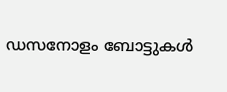ഡസനോളം ബോട്ടുകള്‍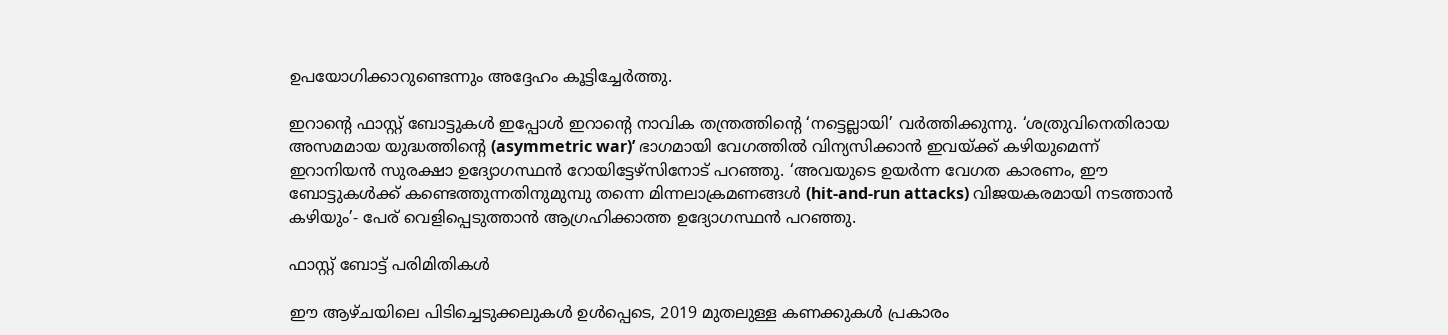ഉപയോഗിക്കാറുണ്ടെന്നും അദ്ദേഹം കൂട്ടിച്ചേര്‍ത്തു.

ഇറാന്റെ ഫാസ്റ്റ് ബോട്ടുകള്‍ ഇപ്പോള്‍ ഇറാന്റെ നാവിക തന്ത്രത്തിന്റെ ‘നട്ടെല്ലായി’ വര്‍ത്തിക്കുന്നു. ‘ശത്രുവിനെതിരായ അസമമായ യുദ്ധത്തിന്റെ (asymmetric war)’ ഭാഗമായി വേഗത്തില്‍ വിന്യസിക്കാന്‍ ഇവയ്ക്ക് കഴിയുമെന്ന് ഇറാനിയന്‍ സുരക്ഷാ ഉദ്യോഗസ്ഥന്‍ റോയിട്ടേഴ്‌സിനോട് പറഞ്ഞു. ‘അവയുടെ ഉയര്‍ന്ന വേഗത കാരണം, ഈ ബോട്ടുകള്‍ക്ക് കണ്ടെത്തുന്നതിനുമുമ്പു തന്നെ മിന്നലാക്രമണങ്ങള്‍ (hit-and-run attacks) വിജയകരമായി നടത്താന്‍ കഴിയും’- പേര് വെളിപ്പെടുത്താന്‍ ആഗ്രഹിക്കാത്ത ഉദ്യോഗസ്ഥന്‍ പറഞ്ഞു.

ഫാസ്റ്റ് ബോട്ട് പരിമിതികള്‍

ഈ ആഴ്ചയിലെ പിടിച്ചെടുക്കലുകള്‍ ഉള്‍പ്പെടെ, 2019 മുതലുള്ള കണക്കുകള്‍ പ്രകാരം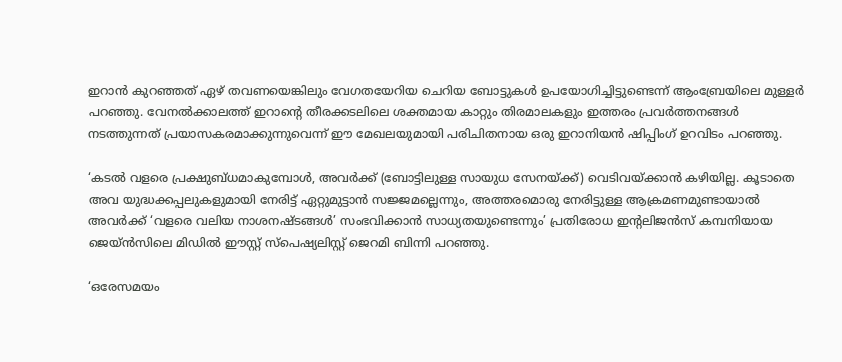ഇറാന്‍ കുറഞ്ഞത് ഏഴ് തവണയെങ്കിലും വേഗതയേറിയ ചെറിയ ബോട്ടുകള്‍ ഉപയോഗിച്ചിട്ടുണ്ടെന്ന് ആംബ്രേയിലെ മുള്ളര്‍ പറഞ്ഞു. വേനല്‍ക്കാലത്ത് ഇറാന്റെ തീരക്കടലിലെ ശക്തമായ കാറ്റും തിരമാലകളും ഇത്തരം പ്രവര്‍ത്തനങ്ങള്‍ നടത്തുന്നത് പ്രയാസകരമാക്കുന്നുവെന്ന് ഈ മേഖലയുമായി പരിചിതനായ ഒരു ഇറാനിയന്‍ ഷിപ്പിംഗ് ഉറവിടം പറഞ്ഞു.

‘കടല്‍ വളരെ പ്രക്ഷുബ്ധമാകുമ്പോള്‍, അവര്‍ക്ക് (ബോട്ടിലുള്ള സായുധ സേനയ്ക്ക്) വെടിവയ്ക്കാന്‍ കഴിയില്ല. കൂടാതെ അവ യുദ്ധക്കപ്പലുകളുമായി നേരിട്ട് ഏറ്റുമുട്ടാന്‍ സജ്ജമല്ലെന്നും, അത്തരമൊരു നേരിട്ടുള്ള ആക്രമണമുണ്ടായാല്‍ അവര്‍ക്ക് ‘വളരെ വലിയ നാശനഷ്ടങ്ങള്‍’ സംഭവിക്കാന്‍ സാധ്യതയുണ്ടെന്നും’ പ്രതിരോധ ഇന്റലിജന്‍സ് കമ്പനിയായ ജെയ്ന്‍സിലെ മിഡില്‍ ഈസ്റ്റ് സ്‌പെഷ്യലിസ്റ്റ് ജെറമി ബിന്നി പറഞ്ഞു.

‘ഒരേസമയം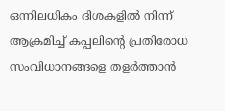ഒന്നിലധികം ദിശകളില്‍ നിന്ന് ആക്രമിച്ച് കപ്പലിന്റെ പ്രതിരോധ സംവിധാനങ്ങളെ തളര്‍ത്താന്‍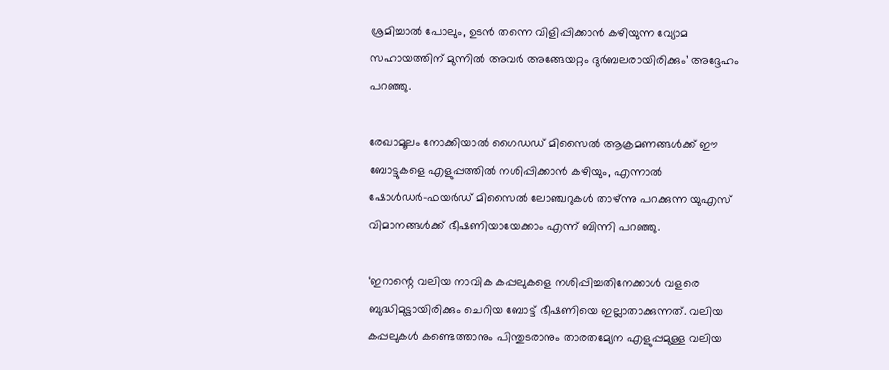ശ്രമിച്ചാല്‍ പോലും, ഉടന്‍ തന്നെ വിളിപ്പിക്കാന്‍ കഴിയുന്ന വ്യോമ സഹായത്തിന് മുന്നില്‍ അവര്‍ അങ്ങേയറ്റം ദുര്‍ബലരായിരിക്കും’ അദ്ദേഹം പറഞ്ഞു.

രേഖാമൂലം നോക്കിയാല്‍ ഗൈഡഡ് മിസൈല്‍ ആക്രമണങ്ങള്‍ക്ക് ഈ ബോട്ടുകളെ എളുപ്പത്തില്‍ നശിപ്പിക്കാന്‍ കഴിയും, എന്നാല്‍ ഷോള്‍ഡര്‍-ഫയര്‍ഡ് മിസൈല്‍ ലോഞ്ചറുകള്‍ താഴ്ന്നു പറക്കുന്ന യുഎസ് വിമാനങ്ങള്‍ക്ക് ഭീഷണിയായേക്കാം എന്ന് ബിന്നി പറഞ്ഞു.

‘ഇറാന്റെ വലിയ നാവിക കപ്പലുകളെ നശിപ്പിച്ചതിനേക്കാള്‍ വളരെ ബുദ്ധിമുട്ടായിരിക്കും ചെറിയ ബോട്ട് ഭീഷണിയെ ഇല്ലാതാക്കുന്നത്. വലിയ കപ്പലുകള്‍ കണ്ടെത്താനും പിന്തുടരാനും താരതമ്യേന എളുപ്പമുള്ള വലിയ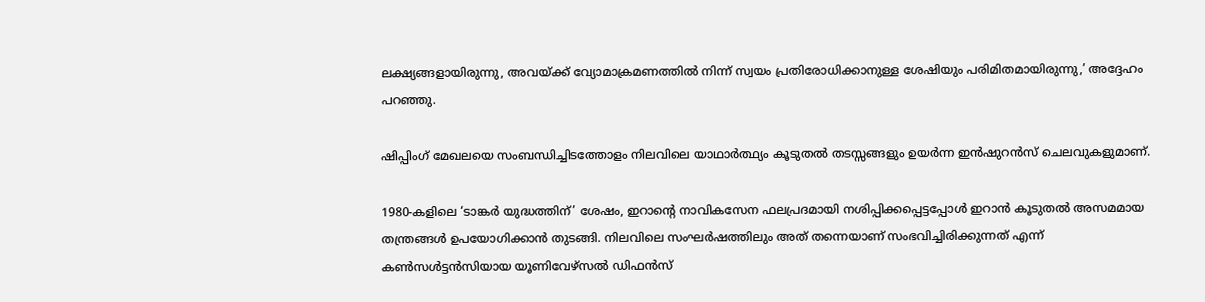ലക്ഷ്യങ്ങളായിരുന്നു, അവയ്ക്ക് വ്യോമാക്രമണത്തില്‍ നിന്ന് സ്വയം പ്രതിരോധിക്കാനുള്ള ശേഷിയും പരിമിതമായിരുന്നു,’ അദ്ദേഹം പറഞ്ഞു.

ഷിപ്പിംഗ് മേഖലയെ സംബന്ധിച്ചിടത്തോളം നിലവിലെ യാഥാര്‍ത്ഥ്യം കൂടുതല്‍ തടസ്സങ്ങളും ഉയര്‍ന്ന ഇന്‍ഷുറന്‍സ് ചെലവുകളുമാണ്.

1980-കളിലെ ‘ടാങ്കര്‍ യുദ്ധത്തിന്’ ശേഷം, ഇറാന്റെ നാവികസേന ഫലപ്രദമായി നശിപ്പിക്കപ്പെട്ടപ്പോള്‍ ഇറാന്‍ കൂടുതല്‍ അസമമായ തന്ത്രങ്ങള്‍ ഉപയോഗിക്കാന്‍ തുടങ്ങി. നിലവിലെ സംഘര്‍ഷത്തിലും അത് തന്നെയാണ് സംഭവിച്ചിരിക്കുന്നത് എന്ന് കണ്‍സള്‍ട്ടന്‍സിയായ യൂണിവേഴ്‌സല്‍ ഡിഫന്‍സ്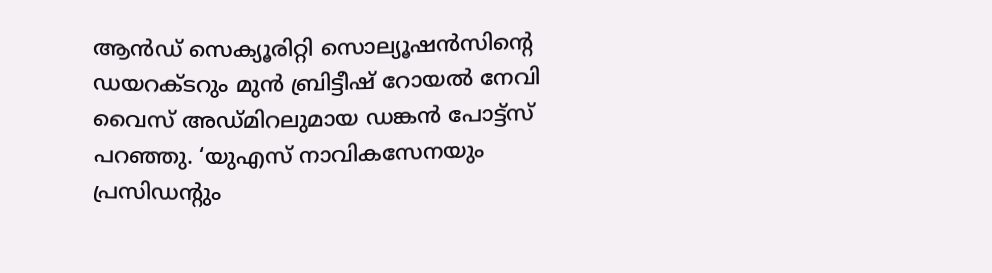ആന്‍ഡ് സെക്യൂരിറ്റി സൊല്യൂഷന്‍സിന്റെ ഡയറക്ടറും മുന്‍ ബ്രിട്ടീഷ് റോയല്‍ നേവി വൈസ് അഡ്മിറലുമായ ഡങ്കന്‍ പോട്ട്‌സ് പറഞ്ഞു. ‘യുഎസ് നാവികസേനയും പ്രസിഡന്റും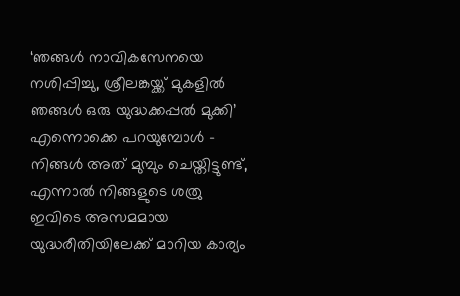‘ഞങ്ങള്‍ നാവികസേനയെ നശിപ്പിച്ചു, ശ്രീലങ്കയ്ക്ക് മുകളില്‍ ഞങ്ങള്‍ ഒരു യുദ്ധക്കപ്പല്‍ മുക്കി’ എന്നൊക്കെ പറയുമ്പോള്‍ – നിങ്ങള്‍ അത് മുമ്പും ചെയ്തിട്ടുണ്ട്, എന്നാല്‍ നിങ്ങളുടെ ശത്രു ഇവിടെ അസമമായ യുദ്ധരീതിയിലേക്ക് മാറിയ കാര്യം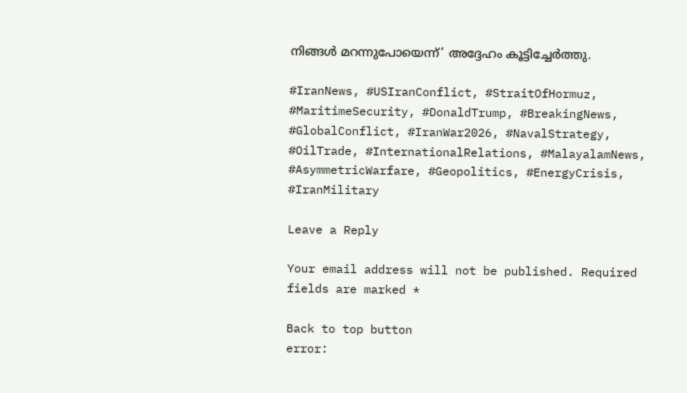നിങ്ങള്‍ മറന്നുപോയെന്ന്’ അദ്ദേഹം കൂട്ടിച്ചേര്‍ത്തു.

#IranNews, #USIranConflict, #StraitOfHormuz, #MaritimeSecurity, #DonaldTrump, #BreakingNews, #GlobalConflict, #IranWar2026, #NavalStrategy, #OilTrade, #InternationalRelations, #MalayalamNews, #AsymmetricWarfare, #Geopolitics, #EnergyCrisis, #IranMilitary

Leave a Reply

Your email address will not be published. Required fields are marked *

Back to top button
error: